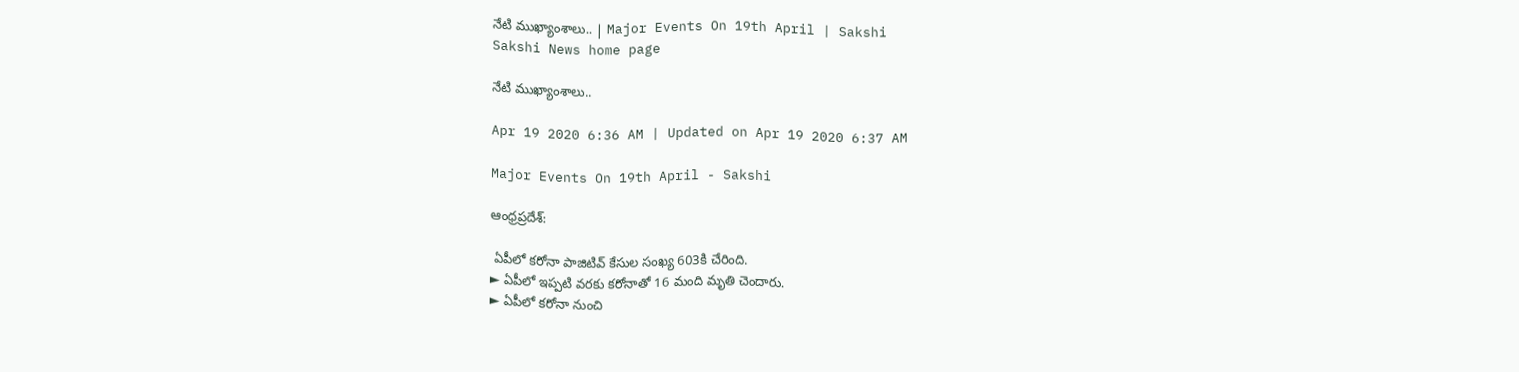నేటి ముఖ్యాంశాలు.. | Major Events On 19th April | Sakshi
Sakshi News home page

నేటి ముఖ్యాంశాలు..

Apr 19 2020 6:36 AM | Updated on Apr 19 2020 6:37 AM

Major Events On 19th April - Sakshi

ఆంధ్రప్రదేశ్‌:

 ఏపీలో కరోనా పాజిటివ్‌ కేసుల సంఖ్య 603కి చేరింది.
► ఏపీలో ఇప్పటి వరకు కరోనాతో 16 మంది మృతి చెందారు.
► ఏపీలో కరోనా నుంచి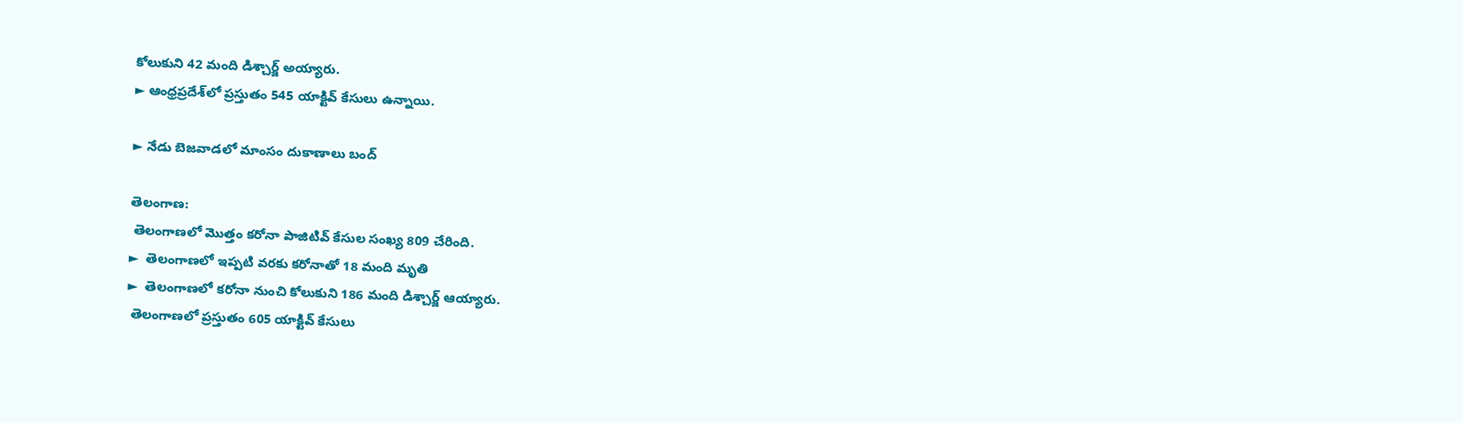కోలుకుని 42 మంది డిశ్చార్జ్‌ అయ్యారు.
► ఆంధ్రప్రదేశ్‌లో ప్రస్తుతం 545 యాక్టివ్‌ కేసులు ఉన్నాయి.

► నేడు బెజవాడలో మాంసం దుకాణాలు బంద్‌

తెలంగాణ:
 తెలంగాణలో మొత్తం కరోనా పాజిటివ్ కేసుల సంఖ్య 809 చేరింది.
►  తెలంగాణలో ఇప్పటి వరకు కరోనాతో 18 మంది మృతి
►  తెలంగాణలో కరోనా నుంచి కోలుకుని 186 మంది డిశ్చార్జ్‌ ఆయ్యారు.
 తెలంగాణలో ప్రస్తుతం 605 యాక్టివ్ కేసులు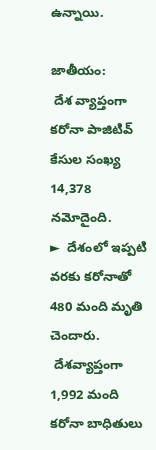ఉన్నాయి.

జాతీయం:
 దేశ వ్యాప్తంగా కరోనా పాజిటివ్‌ కేసుల సంఖ్య 14,378 నమోదైంది.
►  దేశంలో ఇప్పటి వరకు కరోనాతో 480 మంది మృతి చెందారు.
 దేశవ్యాప్తంగా 1,992 మంది కరోనా బాధితులు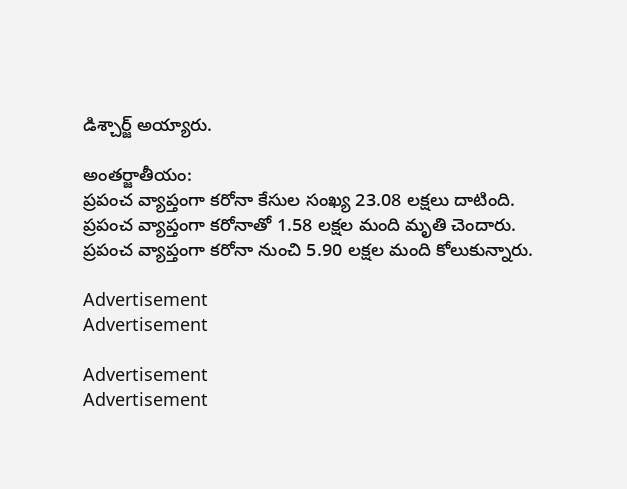డిశ్చార్జ్‌ అయ్యారు.

అంతర్జాతీయం:
ప్రపంచ వ్యాప్తంగా కరోనా కేసుల సంఖ్య 23.08 లక్షలు దాటింది.
ప్రపంచ వ్యాప్తంగా కరోనాతో 1.58 లక్షల మంది మృతి చెందారు.
ప్రపంచ వ్యాప్తంగా కరోనా నుంచి 5.90 లక్షల మంది కోలుకున్నారు.

Advertisement
Advertisement

Advertisement
Advertisement